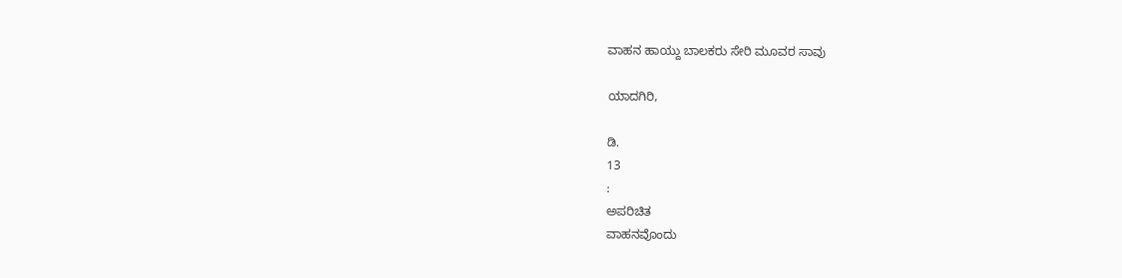ವಾಹನ ಹಾಯ್ದು ಬಾಲಕರು ಸೇರಿ ಮೂವರ ಸಾವು

ಯಾದಗಿರಿ,

ಡಿ.
13
:
ಅಪರಿಚಿತ
ವಾಹನವೊಂದು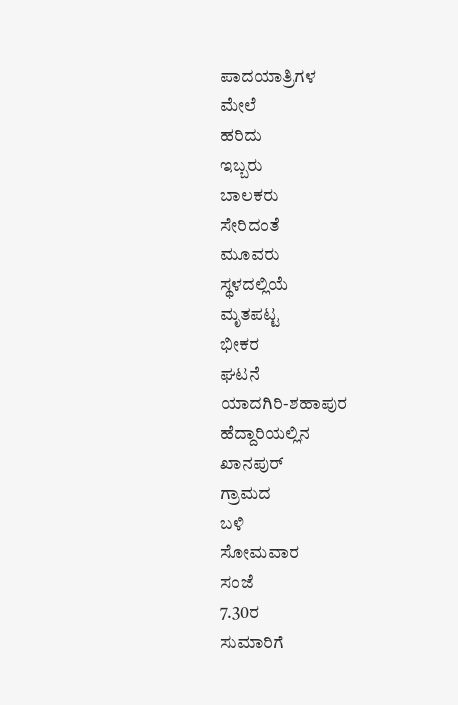ಪಾದಯಾತ್ರಿಗಳ
ಮೇಲೆ
ಹರಿದು
ಇಬ್ಬರು
ಬಾಲಕರು
ಸೇರಿದಂತೆ
ಮೂವರು
ಸ್ಥಳದಲ್ಲಿಯೆ
ಮೃತಪಟ್ಟ
ಭೀಕರ
ಘಟನೆ
ಯಾದಗಿರಿ-ಶಹಾಪುರ
ಹೆದ್ದಾರಿಯಲ್ಲಿನ
ಖಾನಪುರ್
ಗ್ರಾಮದ
ಬಳಿ
ಸೋಮವಾರ
ಸಂಜೆ
7.30ರ
ಸುಮಾರಿಗೆ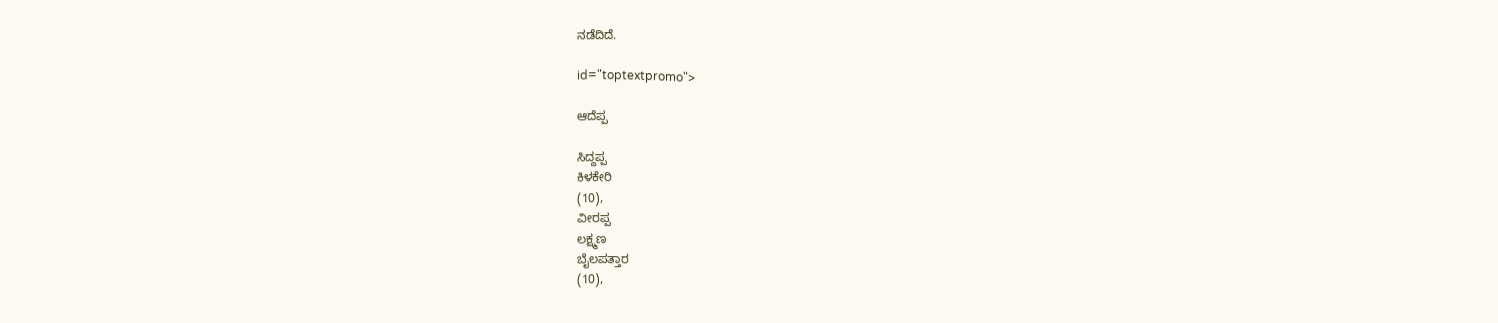ನಡೆದಿದೆ.

id="toptextpromo">

ಆದೆಪ್ಪ

ಸಿದ್ದಪ್ಪ
ಕಿಳಕೇರಿ
(10),
ವೀರಪ್ಪ
ಲಕ್ಷ್ಮಣ
ಬೈಲಪತ್ತಾರ
(10),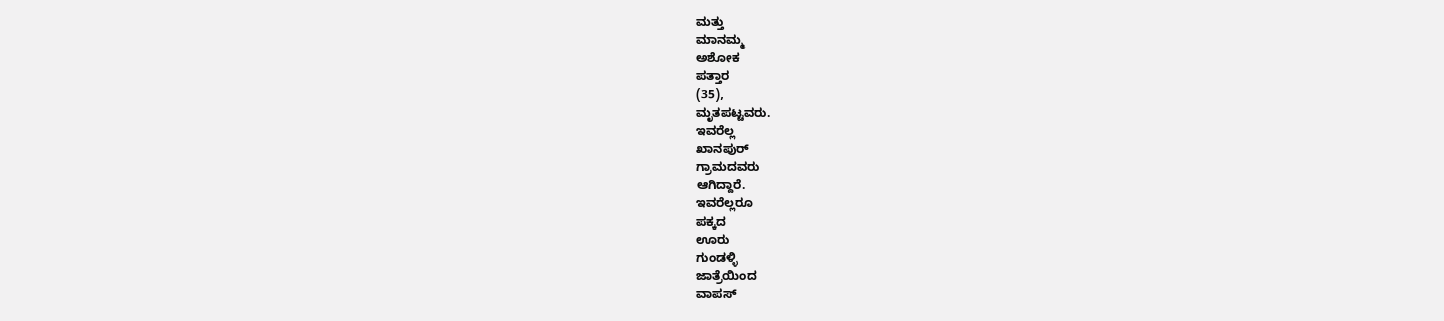ಮತ್ತು
ಮಾನಮ್ಮ
ಅಶೋಕ
ಪತ್ತಾರ
(35),
ಮೃತಪಟ್ಟವರು.
ಇವರೆಲ್ಲ
ಖಾನಪುರ್
ಗ್ರಾಮದವರು
ಆಗಿದ್ದಾರೆ.
ಇವರೆಲ್ಲರೂ
ಪಕ್ಕದ
ಊರು
ಗುಂಡಳ್ಳಿ
ಜಾತ್ರೆಯಿಂದ
ವಾಪಸ್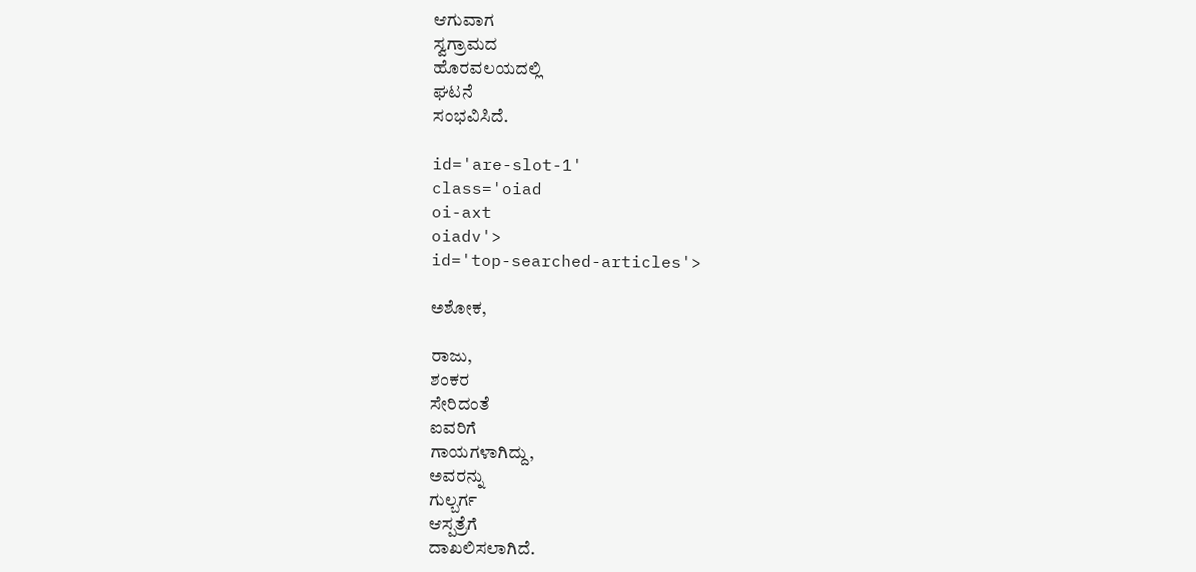ಆಗುವಾಗ
ಸ್ವಗ್ರಾಮದ
ಹೊರವಲಯದಲ್ಲಿ
ಘಟನೆ
ಸಂಭವಿಸಿದೆ.

id='are-slot-1'
class='oiad
oi-axt
oiadv'>
id='top-searched-articles'>

ಅಶೋಕ,

ರಾಜು,
ಶಂಕರ
ಸೇರಿದಂತೆ
ಐವರಿಗೆ
ಗಾಯಗಳಾಗಿದ್ದು,
ಅವರನ್ನು
ಗುಲ್ಬರ್ಗ
ಆಸ್ಪತ್ರೆಗೆ
ದಾಖಲಿಸಲಾಗಿದೆ.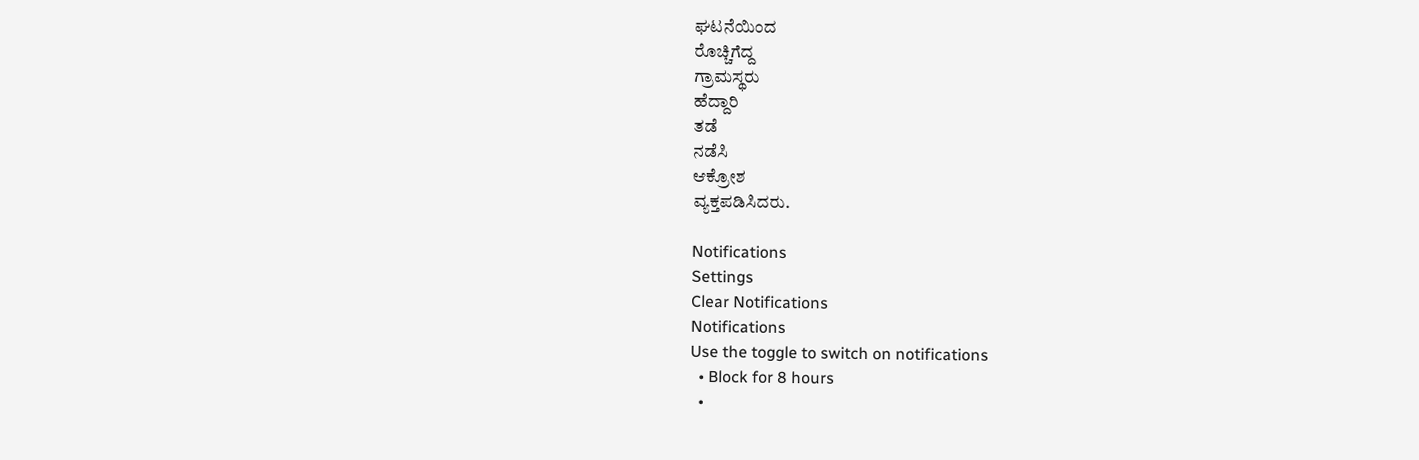ಘಟನೆಯಿಂದ
ರೊಚ್ಚಿಗೆದ್ದ
ಗ್ರಾಮಸ್ಥರು
ಹೆದ್ದಾರಿ
ತಡೆ
ನಡೆಸಿ
ಆಕ್ರೋಶ
ವ್ಯಕ್ತಪಡಿಸಿದರು.

Notifications
Settings
Clear Notifications
Notifications
Use the toggle to switch on notifications
  • Block for 8 hours
  •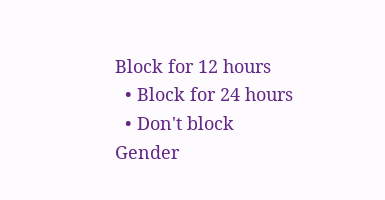Block for 12 hours
  • Block for 24 hours
  • Don't block
Gender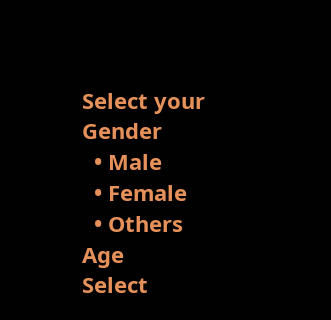Select your Gender
  • Male
  • Female
  • Others
Age
Select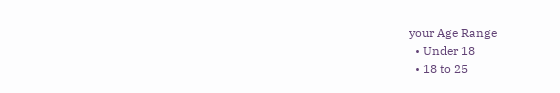your Age Range
  • Under 18
  • 18 to 25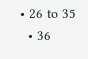• 26 to 35
  • 36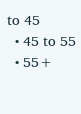to 45
  • 45 to 55
  • 55+